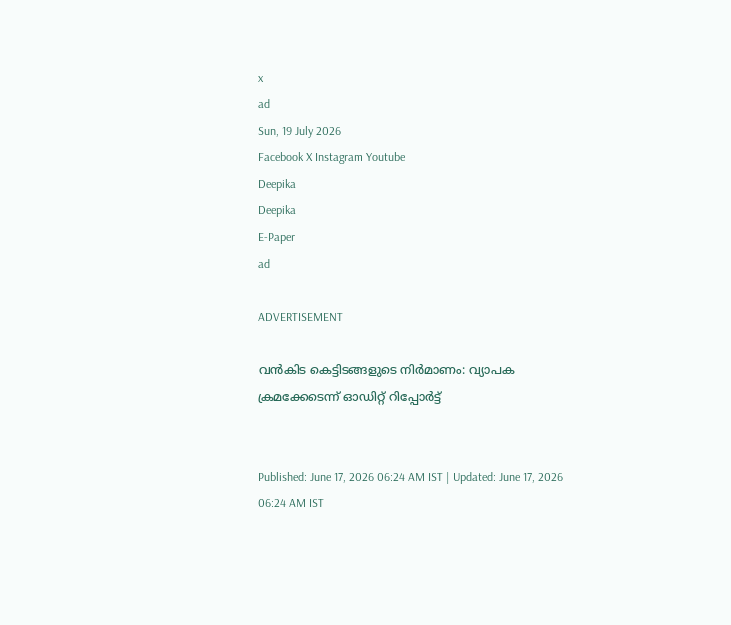x
ad
Sun, 19 July 2026
Facebook X Instagram Youtube
Deepika
Deepika
E-Paper
ad

ADVERTISEMENT

വൻകിട കെട്ടി‌ടങ്ങളുടെ നിർമാണം: വ്യാപക ക്രമക്കേടെന്ന് ഓഡിറ്റ് റിപ്പോർട്ട്


Published: June 17, 2026 06:24 AM IST | Updated: June 17, 2026 06:24 AM IST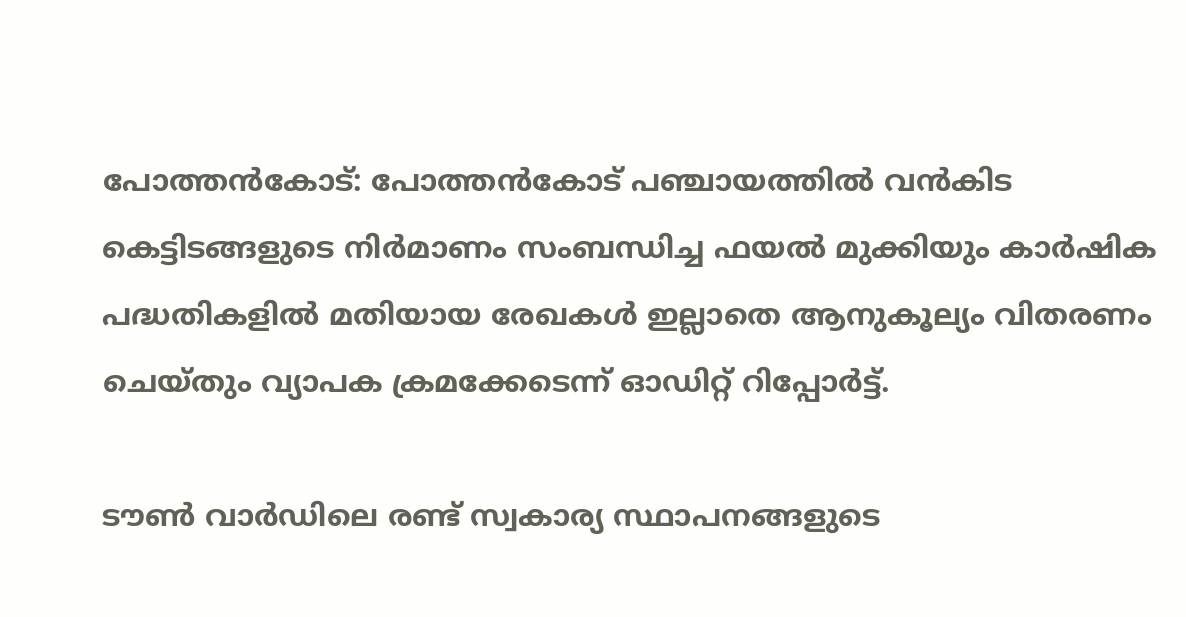പോത്തൻകോട്: പോത്തൻകോട് പഞ്ചായത്തിൽ വൻകിട കെട്ടിടങ്ങളുടെ നിർമാണം സംബന്ധിച്ച ഫയൽ മുക്കിയും കാർഷിക പദ്ധതികളിൽ മതിയായ രേഖകൾ ഇല്ലാതെ ആനുകൂല്യം വിതരണം ചെയ്തും വ്യാപക ക്രമക്കേടെന്ന് ഓഡിറ്റ് റിപ്പോർട്ട്.

ടൗൺ വാർഡിലെ രണ്ട് സ്വകാര്യ സ്ഥാപനങ്ങളുടെ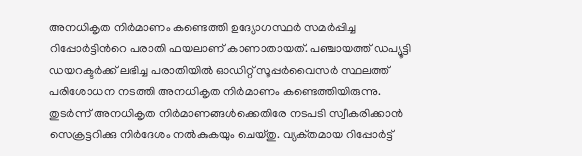അനധികൃത നിർമാണം കണ്ടെത്തി ഉദ്യോഗസ്ഥർ സമർപ്പിച്ച റിപ്പോർട്ടിന്‍റെ പരാതി ഫയലാണ് കാണാതായത്. പഞ്ചായത്ത് ഡപ്യൂട്ടി ഡയറക്ടർക്ക് ലഭിച്ച പരാതിയിൽ ഓഡിറ്റ് സൂപ്പർവൈസർ സ്ഥലത്ത് പരിശോധന നടത്തി അനധികൃത നിർമാണം കണ്ടെത്തിയിരുന്നു. തുടർന്ന് അനധികൃത നിർമാണങ്ങൾക്കെതിരേ നടപടി സ്വീകരിക്കാൻ സെക്രട്ടറിക്കു നിർദേശം നൽകുകയും ചെയ്‌തു. വ്യക്‌തമായ റിപ്പോർട്ട്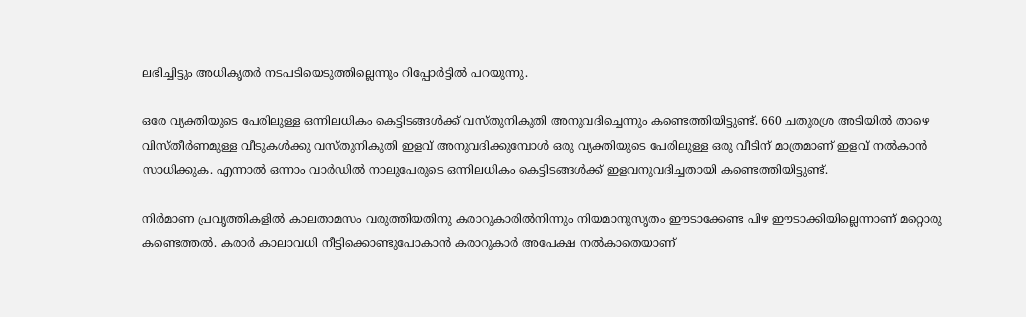ലഭിച്ചിട്ടും അധികൃതർ നടപടിയെടുത്തില്ലെന്നും റിപ്പോർട്ടിൽ പറയുന്നു.

ഒരേ വ്യക്തിയുടെ പേരിലുള്ള ഒന്നിലധികം കെട്ടിടങ്ങൾക്ക് വസ്‌തുനികുതി അനുവദിച്ചെന്നും കണ്ടെത്തിയിട്ടുണ്ട്. 660 ചതുരശ്ര അടിയിൽ താഴെ വിസ്‌തീർണമുള്ള വീടുകൾക്കു വസ്‌തുനികുതി ഇളവ് അനുവദിക്കുമ്പോൾ ഒരു വ്യക്തിയുടെ പേരിലുള്ള ഒരു വീടിന് മാത്രമാണ് ഇളവ് നൽകാൻ സാധിക്കുക. എന്നാൽ ഒന്നാം വാർഡിൽ നാലുപേരുടെ ഒന്നിലധികം കെട്ടിടങ്ങൾക്ക് ഇളവനുവദിച്ചതായി കണ്ടെത്തിയിട്ടുണ്ട്.

നിർമാണ പ്രവൃത്തികളിൽ കാലതാമസം വരുത്തിയതിനു കരാറുകാരിൽനിന്നും നിയമാനുസൃതം ഈടാക്കേണ്ട പിഴ ഈടാക്കിയില്ലെന്നാണ് മറ്റൊരു കണ്ടെത്തൽ. കരാർ കാലാവധി നീട്ടിക്കൊണ്ടുപോകാൻ കരാറുകാർ അപേക്ഷ നൽകാതെയാണ്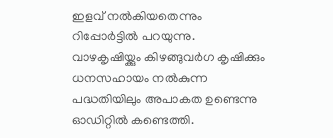ഇളവ് നൽകിയതെന്നും റിപ്പോർട്ടിൽ പറയുന്നു. വാഴകൃഷിയ്ക്കും കിഴങ്ങുവർഗ കൃഷിക്കും ധനസഹായം നൽകുന്ന പദ്ധതിയിലും അപാകത ഉണ്ടെന്നു ഓഡിറ്റിൽ കണ്ടെത്തി.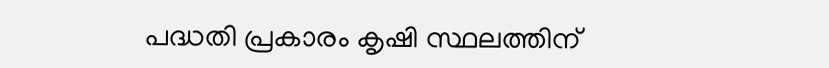പദ്ധതി പ്രകാരം കൃഷി സ്ഥലത്തിന്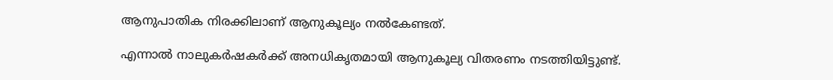ആനുപാതിക നിരക്കിലാണ് ആനുകൂല്യം നൽകേണ്ടത്.

എന്നാൽ നാലുകർഷകർക്ക് അനധികൃതമായി ആനുകൂല്യ വിതരണം നടത്തിയിട്ടുണ്ട്.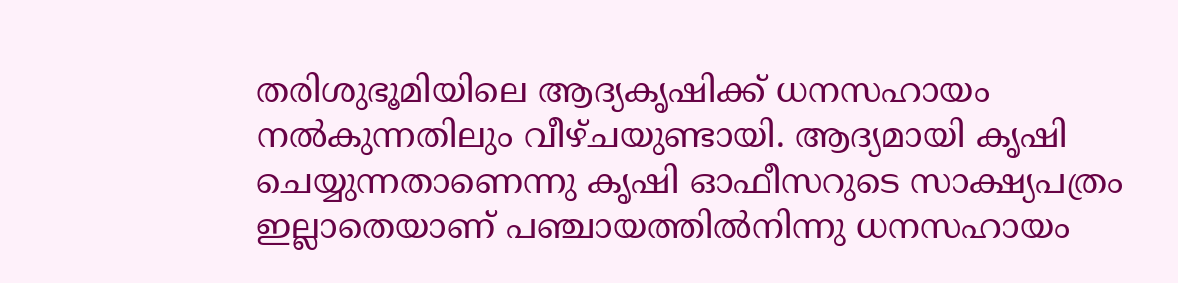തരിശുഭൂമിയിലെ ആദ്യകൃഷിക്ക് ധനസഹായം നൽകുന്നതിലും വീഴ്‌ചയുണ്ടായി. ആദ്യമായി കൃഷി ചെയ്യുന്നതാണെന്നു കൃഷി ഓഫീസറുടെ സാക്ഷ്യപത്രം ഇല്ലാതെയാണ് പഞ്ചായത്തിൽനിന്നു ധനസഹായം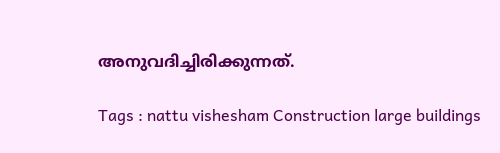അനുവദിച്ചിരിക്കുന്നത്.

Tags : nattu vishesham Construction large buildings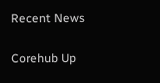Recent News

Corehub Up